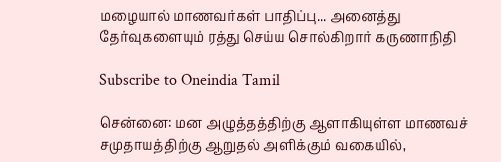மழையால் மாணவர்கள் பாதிப்பு... அனைத்து தேர்வுகளையும் ரத்து செய்ய சொல்கிறார் கருணாநிதி

Subscribe to Oneindia Tamil

சென்னை: மன அழுத்தத்திற்கு ஆளாகியுள்ள மாணவச் சமுதாயத்திற்கு ஆறுதல் அளிக்கும் வகையில்,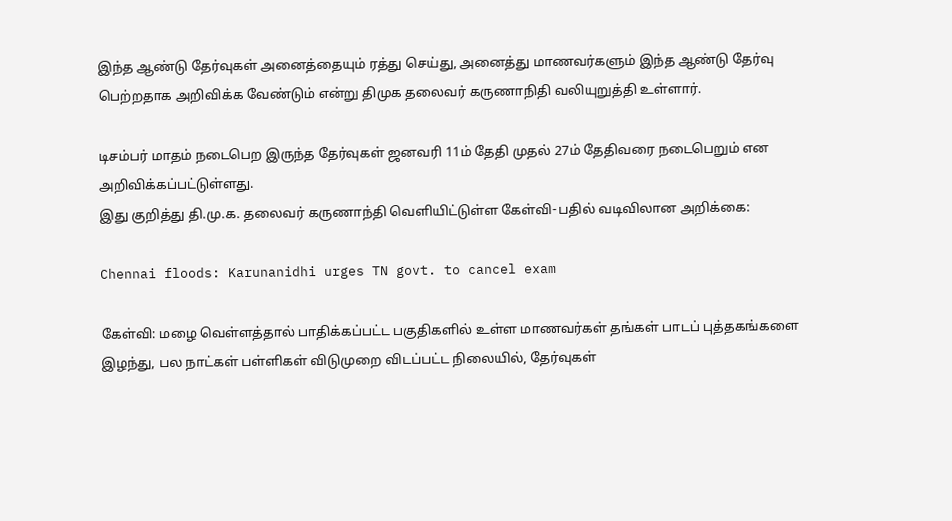இந்த ஆண்டு தேர்வுகள் அனைத்தையும் ரத்து செய்து, அனைத்து மாணவர்களும் இந்த ஆண்டு தேர்வு பெற்றதாக அறிவிக்க வேண்டும் என்று திமுக தலைவர் கருணாநிதி வலியுறுத்தி உள்ளார்.

டிசம்பர் மாதம் நடைபெற இருந்த தேர்வுகள் ஜனவரி 11ம் தேதி முதல் 27ம் தேதிவரை நடைபெறும் என அறிவிக்கப்பட்டுள்ளது.
இது குறித்து தி.மு.க. தலைவர் கருணாந்தி வெளியிட்டுள்ள கேள்வி-பதில் வடிவிலான அறிக்கை:

Chennai floods: Karunanidhi urges TN govt. to cancel exam

கேள்வி: மழை வெள்ளத்தால் பாதிக்கப்பட்ட பகுதிகளில் உள்ள மாணவர்கள் தங்கள் பாடப் புத்தகங்களை இழந்து, பல நாட்கள் பள்ளிகள் விடுமுறை விடப்பட்ட நிலையில், தேர்வுகள்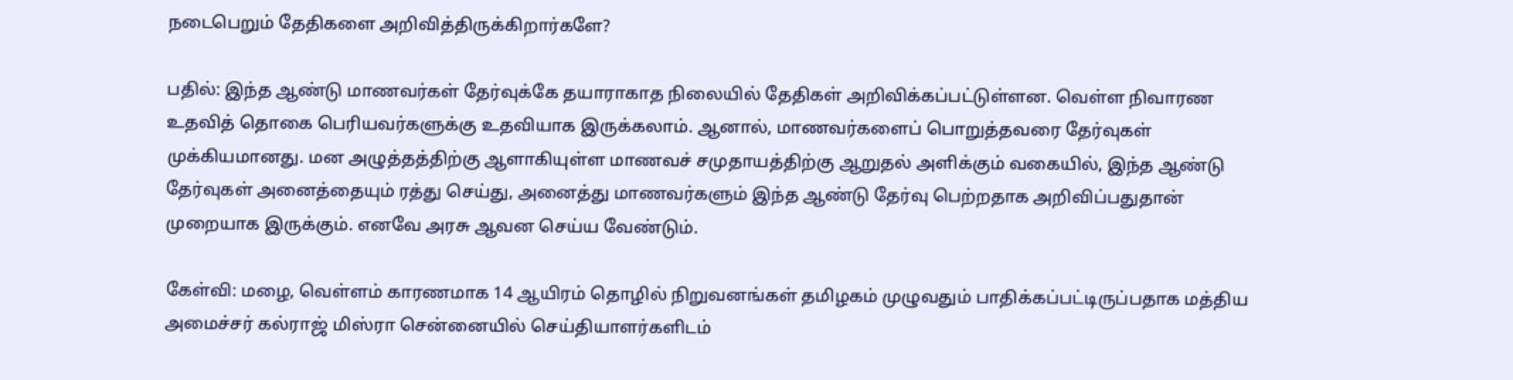நடைபெறும் தேதிகளை அறிவித்திருக்கிறார்களே?

பதில்: இந்த ஆண்டு மாணவர்கள் தேர்வுக்கே தயாராகாத நிலையில் தேதிகள் அறிவிக்கப்பட்டுள்ளன. வெள்ள நிவாரண உதவித் தொகை பெரியவர்களுக்கு உதவியாக இருக்கலாம். ஆனால், மாணவர்களைப் பொறுத்தவரை தேர்வுகள் முக்கியமானது. மன அழுத்தத்திற்கு ஆளாகியுள்ள மாணவச் சமுதாயத்திற்கு ஆறுதல் அளிக்கும் வகையில், இந்த ஆண்டு தேர்வுகள் அனைத்தையும் ரத்து செய்து, அனைத்து மாணவர்களும் இந்த ஆண்டு தேர்வு பெற்றதாக அறிவிப்பதுதான் முறையாக இருக்கும். எனவே அரசு ஆவன செய்ய வேண்டும்.

கேள்வி: மழை, வெள்ளம் காரணமாக 14 ஆயிரம் தொழில் நிறுவனங்கள் தமிழகம் முழுவதும் பாதிக்கப்பட்டிருப்பதாக மத்திய அமைச்சர் கல்ராஜ் மிஸ்ரா சென்னையில் செய்தியாளர்களிடம்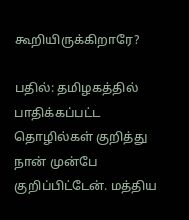கூறியிருக்கிறாரே?

பதில்: தமிழகத்தில் பாதிக்கப்பட்ட தொழில்கள் குறித்து நான் முன்பே குறிப்பிட்டேன். மத்திய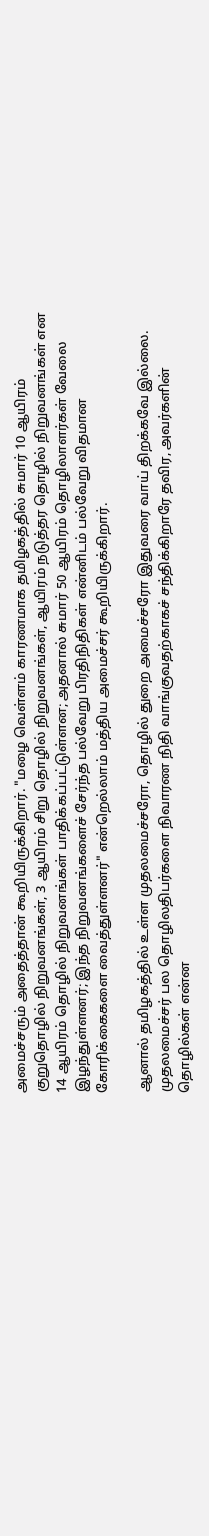அமைச்சரும் அதைத்தான் கூறியிருக்கிறார். "மழை வெள்ளம் காரணமாக தமிழகத்தில் சுமார் 10 ஆயிரம் குறுதொழில் நிறுவனங்கள், 3 ஆயிரம் சிறு தொழில் நிறுவனங்கள், ஆயிரம் நடுத்தர தொழில் நிறுவனங்கள் என 14 ஆயிரம் தொழில் நிறுவனங்கள் பாதிக்கப்பட்டுள்ளன; அதனால் சுமார் 50 ஆயிரம் தொழிலாளர்கள் வேலை இழந்துள்ளனர்; இந்த நிறுவனங்களைச் சேர்ந்த பல்வேறு பிரதிநிதிகள் என்னிடம் பல்வேறு விதமான கோரிக்கைகளை வைத்துள்ளனர்" என்றெல்லாம் மத்திய அமைச்சர் கூறியிருக்கிறார்.

ஆனால் தமிழகத்தில் உள்ள முதலமைச்சரோ, தொழில் துறை அமைச்சரோ இதுவரை வாய் திறக்கவே இல்லை. முதலமைச்சர் பல தொழிலதிபர்களை நிவாரண நிதி வாங்குவதற்காகச் சந்திக்கிறாரே தவிர, அவர்களின் தொழில்கள் என்ன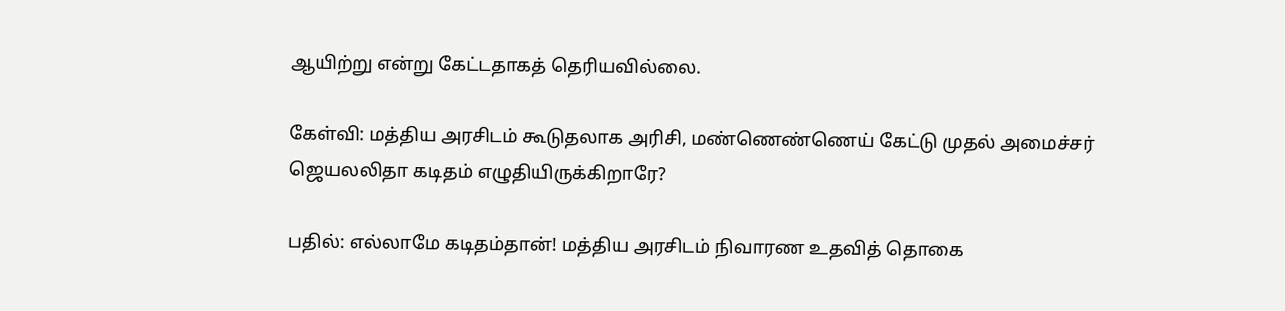ஆயிற்று என்று கேட்டதாகத் தெரியவில்லை.

கேள்வி: மத்திய அரசிடம் கூடுதலாக அரிசி, மண்ணெண்ணெய் கேட்டு முதல் அமைச்சர் ஜெயலலிதா கடிதம் எழுதியிருக்கிறாரே?

பதில்: எல்லாமே கடிதம்தான்! மத்திய அரசிடம் நிவாரண உதவித் தொகை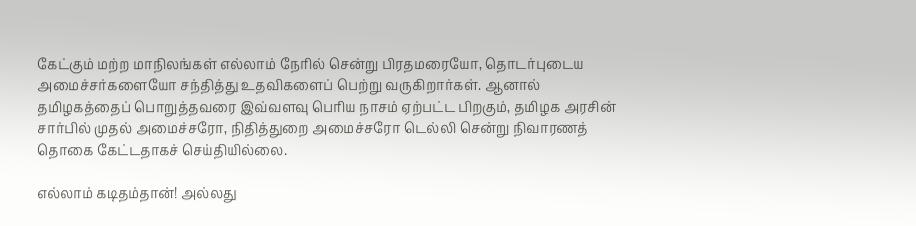கேட்கும் மற்ற மாநிலங்கள் எல்லாம் நேரில் சென்று பிரதமரையோ, தொடர்புடைய அமைச்சர்களையோ சந்தித்து உதவிகளைப் பெற்று வருகிறார்கள். ஆனால் தமிழகத்தைப் பொறுத்தவரை இவ்வளவு பெரிய நாசம் ஏற்பட்ட பிறகும், தமிழக அரசின் சார்பில் முதல் அமைச்சரோ, நிதித்துறை அமைச்சரோ டெல்லி சென்று நிவாரணத் தொகை கேட்டதாகச் செய்தியில்லை.

எல்லாம் கடிதம்தான்! அல்லது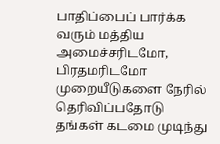பாதிப்பைப் பார்க்க வரும் மத்திய அமைச்சரிடமோ, பிரதமரிடமோ முறையீடுகளை நேரில் தெரிவிப்பதோடு தங்கள் கடமை முடிந்து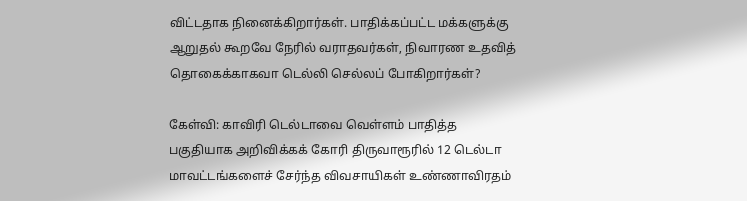விட்டதாக நினைக்கிறார்கள். பாதிக்கப்பட்ட மக்களுக்கு ஆறுதல் கூறவே நேரில் வராதவர்கள், நிவாரண உதவித் தொகைக்காகவா டெல்லி செல்லப் போகிறார்கள்?

கேள்வி: காவிரி டெல்டாவை வெள்ளம் பாதித்த பகுதியாக அறிவிக்கக் கோரி திருவாரூரில் 12 டெல்டா மாவட்டங்களைச் சேர்ந்த விவசாயிகள் உண்ணாவிரதம்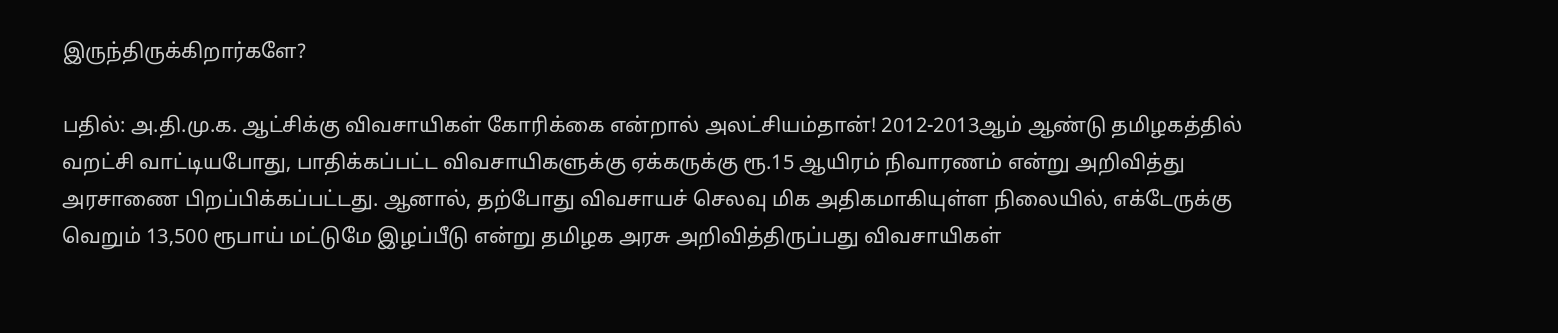இருந்திருக்கிறார்களே?

பதில்: அ.தி.மு.க. ஆட்சிக்கு விவசாயிகள் கோரிக்கை என்றால் அலட்சியம்தான்! 2012-2013ஆம் ஆண்டு தமிழகத்தில் வறட்சி வாட்டியபோது, பாதிக்கப்பட்ட விவசாயிகளுக்கு ஏக்கருக்கு ரூ.15 ஆயிரம் நிவாரணம் என்று அறிவித்து அரசாணை பிறப்பிக்கப்பட்டது. ஆனால், தற்போது விவசாயச் செலவு மிக அதிகமாகியுள்ள நிலையில், எக்டேருக்கு வெறும் 13,500 ரூபாய் மட்டுமே இழப்பீடு என்று தமிழக அரசு அறிவித்திருப்பது விவசாயிகள்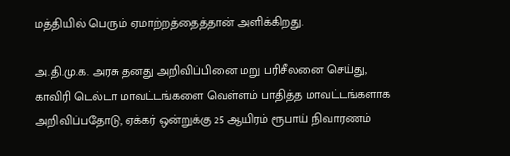மத்தியில் பெரும் ஏமாற்றத்தைத்தான் அளிக்கிறது.

அ.தி.மு.க. அரசு தனது அறிவிப்பினை மறு பரிசீலனை செய்து, காவிரி டெல்டா மாவட்டங்களை வெள்ளம் பாதித்த மாவட்டங்களாக அறிவிப்பதோடு, ஏக்கர் ஒன்றுக்கு 25 ஆயிரம் ரூபாய் நிவாரணம்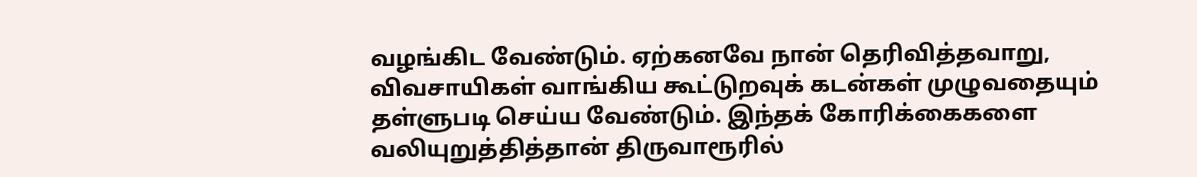வழங்கிட வேண்டும். ஏற்கனவே நான் தெரிவித்தவாறு, விவசாயிகள் வாங்கிய கூட்டுறவுக் கடன்கள் முழுவதையும் தள்ளுபடி செய்ய வேண்டும். இந்தக் கோரிக்கைகளை வலியுறுத்தித்தான் திருவாரூரில்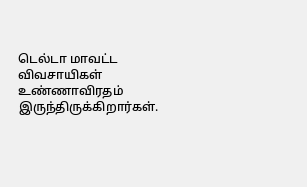டெல்டா மாவட்ட விவசாயிகள் உண்ணாவிரதம் இருந்திருக்கிறார்கள்.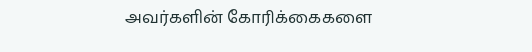அவர்களின் கோரிக்கைகளை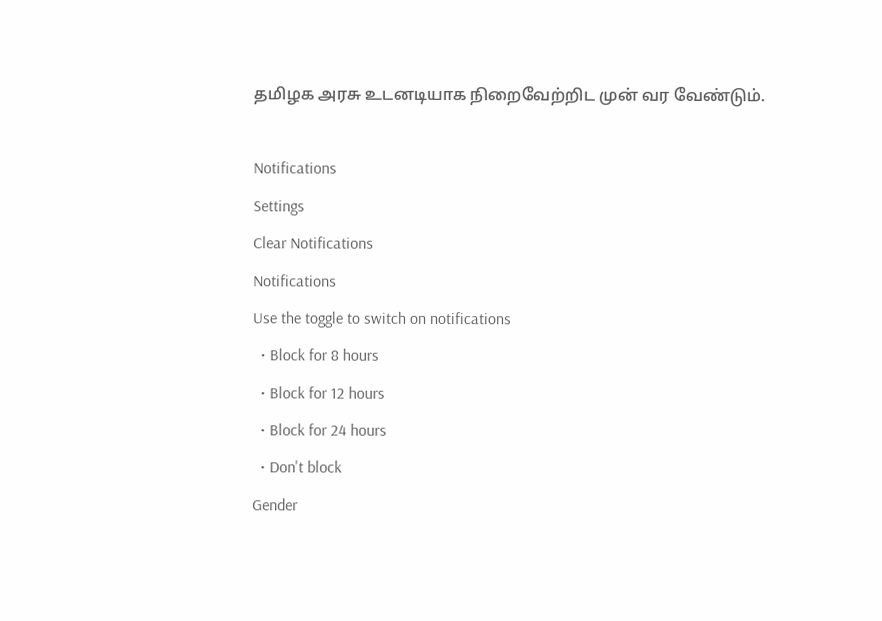தமிழக அரசு உடனடியாக நிறைவேற்றிட முன் வர வேண்டும்.

Notifications
Settings
Clear Notifications
Notifications
Use the toggle to switch on notifications
  • Block for 8 hours
  • Block for 12 hours
  • Block for 24 hours
  • Don't block
Gender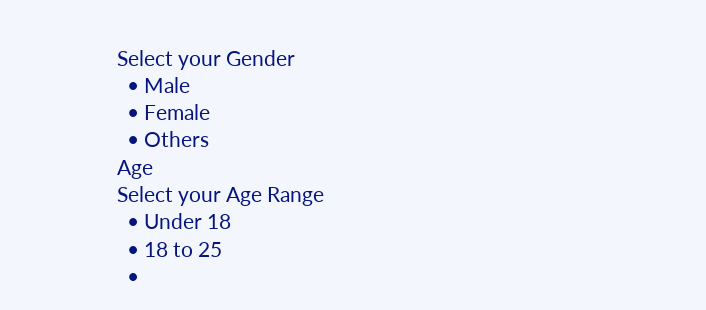Select your Gender
  • Male
  • Female
  • Others
Age
Select your Age Range
  • Under 18
  • 18 to 25
  •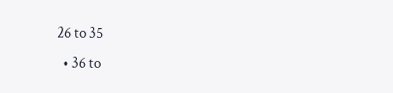26 to 35
  • 36 to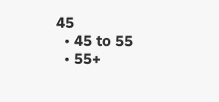45
  • 45 to 55
  • 55+